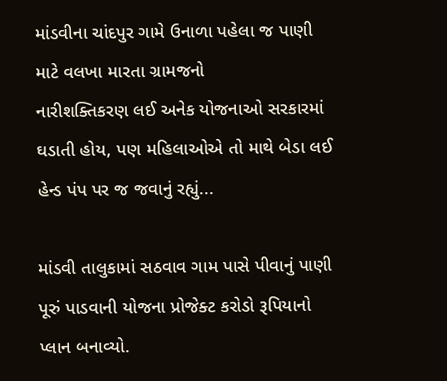માંડવીના ચાંદપુર ગામે ઉનાળા પહેલા જ પાણી માટે વલખા મારતા ગ્રામજનો
નારીશક્તિકરણ લઈ અનેક યોજનાઓ સરકારમાં ઘડાતી હોય, પણ મહિલાઓએ તો માથે બેડા લઈ હેન્ડ પંપ પર જ જવાનું રહ્યું...

માંડવી તાલુકામાં સઠવાવ ગામ પાસે પીવાનું પાણી પૂરું પાડવાની યોજના પ્રોજેક્ટ કરોડો રૂપિયાનો પ્લાન બનાવ્યો.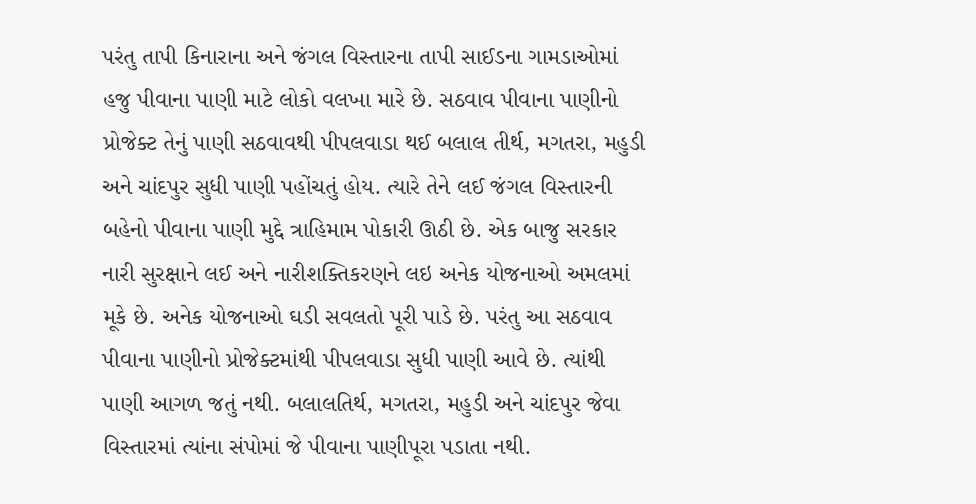પરંતુ તાપી કિનારાના અને જંગલ વિસ્તારના તાપી સાઈડના ગામડાઓમાં હજુ પીવાના પાણી માટે લોકો વલખા મારે છે. સઠવાવ પીવાના પાણીનો પ્રોજેક્ટ તેનું પાણી સઠવાવથી પીપલવાડા થઈ બલાલ તીર્થ, મગતરા, મહુડી અને ચાંદપુર સુધી પાણી પહોંચતું હોય. ત્યારે તેને લઈ જંગલ વિસ્તારની બહેનો પીવાના પાણી મુદ્દે ત્રાહિમામ પોકારી ઊઠી છે. એક બાજુ સરકાર નારી સુરક્ષાને લઈ અને નારીશક્તિકરણને લઇ અનેક યોજનાઓ અમલમાં મૂકે છે. અનેક યોજનાઓ ઘડી સવલતો પૂરી પાડે છે. પરંતુ આ સઠવાવ પીવાના પાણીનો પ્રોજેક્ટમાંથી પીપલવાડા સુધી પાણી આવે છે. ત્યાંથી પાણી આગળ જતું નથી. બલાલતિર્થ, મગતરા, મહુડી અને ચાંદપુર જેવા વિસ્તારમાં ત્યાંના સંપોમાં જે પીવાના પાણીપૂરા પડાતા નથી.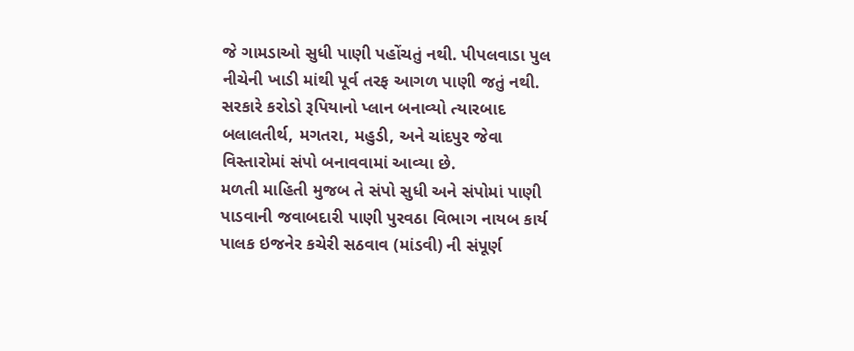જે ગામડાઓ સુધી પાણી પહોંચતું નથી. પીપલવાડા પુલ નીચેની ખાડી માંથી પૂર્વ તરફ આગળ પાણી જતું નથી. સરકારે કરોડો રૂપિયાનો પ્લાન બનાવ્યો ત્યારબાદ બલાલતીર્થ, મગતરા, મહુડી, અને ચાંદપુર જેવા વિસ્તારોમાં સંપો બનાવવામાં આવ્યા છે.
મળતી માહિતી મુજબ તે સંપો સુધી અને સંપોમાં પાણી પાડવાની જવાબદારી પાણી પુરવઠા વિભાગ નાયબ કાર્ય પાલક ઇજનેર કચેરી સઠવાવ (માંડવી) ની સંપૂર્ણ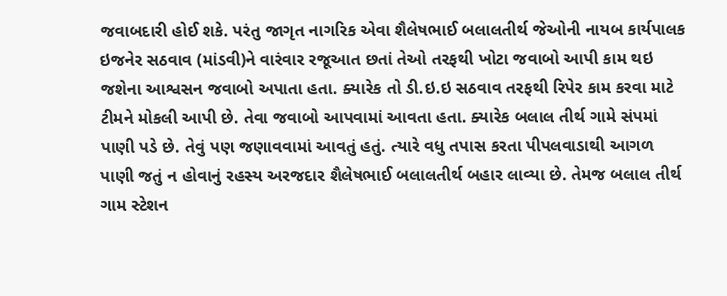જવાબદારી હોઈ શકે. પરંતુ જાગૃત નાગરિક એવા શૈલેષભાઈ બલાલતીર્થ જેઓની નાયબ કાર્યપાલક ઇજનેર સઠવાવ (માંડવી)ને વારંવાર રજૂઆત છતાં તેઓ તરફથી ખોટા જવાબો આપી કામ થઇ જશેના આશ્વસન જવાબો અપાતા હતા. ક્યારેક તો ડી.ઇ.ઇ સઠવાવ તરફથી રિપેર કામ કરવા માટે ટીમને મોકલી આપી છે. તેવા જવાબો આપવામાં આવતા હતા. ક્યારેક બલાલ તીર્થ ગામે સંપમાં પાણી પડે છે. તેવું પણ જણાવવામાં આવતું હતું. ત્યારે વધુ તપાસ કરતા પીપલવાડાથી આગળ પાણી જતું ન હોવાનું રહસ્ય અરજદાર શૈલેષભાઈ બલાલતીર્થ બહાર લાવ્યા છે. તેમજ બલાલ તીર્થ ગામ સ્ટેશન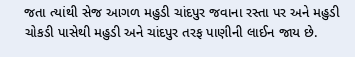જતા ત્યાંથી સેજ આગળ મહુડી ચાંદપુર જવાના રસ્તા પર અને મહુડી ચોકડી પાસેથી મહુડી અને ચાંદપુર તરફ પાણીની લાઈન જાય છે.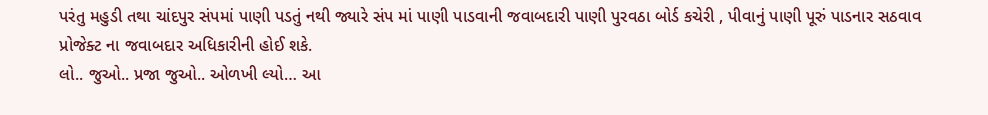પરંતુ મહુડી તથા ચાંદપુર સંપમાં પાણી પડતું નથી જ્યારે સંપ માં પાણી પાડવાની જવાબદારી પાણી પુરવઠા બોર્ડ કચેરી , પીવાનું પાણી પૂરું પાડનાર સઠવાવ પ્રોજેક્ટ ના જવાબદાર અધિકારીની હોઈ શકે.
લો.. જુઓ.. પ્રજા જુઓ.. ઓળખી લ્યો… આ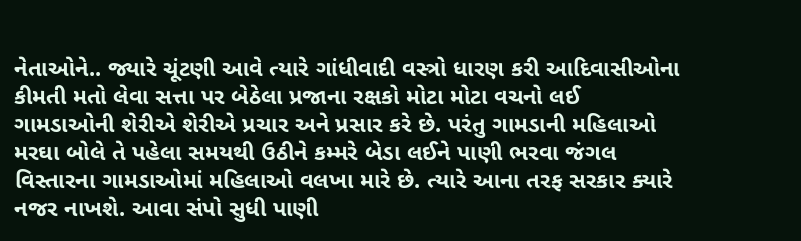નેતાઓને.. જ્યારે ચૂંટણી આવે ત્યારે ગાંધીવાદી વસ્ત્રો ધારણ કરી આદિવાસીઓના કીમતી મતો લેવા સત્તા પર બેઠેલા પ્રજાના રક્ષકો મોટા મોટા વચનો લઈ ગામડાઓની શેરીએ શેરીએ પ્રચાર અને પ્રસાર કરે છે. પરંતુ ગામડાની મહિલાઓ મરઘા બોલે તે પહેલા સમયથી ઉઠીને કમ્મરે બેડા લઈને પાણી ભરવા જંગલ વિસ્તારના ગામડાઓમાં મહિલાઓ વલખા મારે છે. ત્યારે આના તરફ સરકાર ક્યારે નજર નાખશે. આવા સંપો સુધી પાણી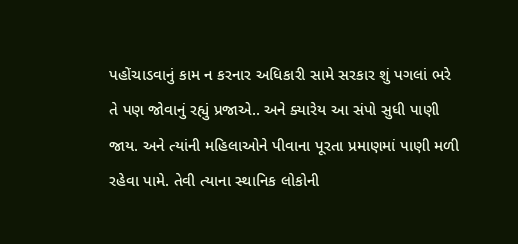પહોંચાડવાનું કામ ન કરનાર અધિકારી સામે સરકાર શું પગલાં ભરે તે પણ જોવાનું રહ્યું પ્રજાએ.. અને ક્યારેય આ સંપો સુધી પાણી જાય. અને ત્યાંની મહિલાઓને પીવાના પૂરતા પ્રમાણમાં પાણી મળી રહેવા પામે. તેવી ત્યાના સ્થાનિક લોકોની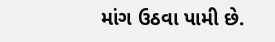માંગ ઉઠવા પામી છે.